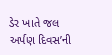ડેર ખાતે જલ અર્પણ દિવસ’ની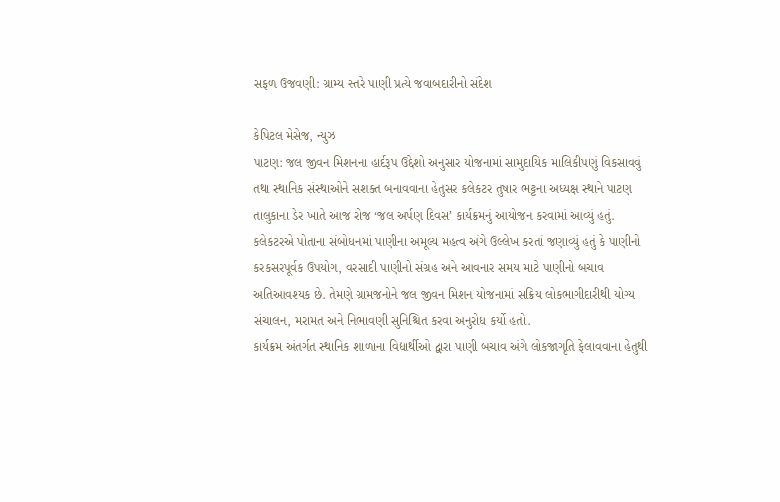સફળ ઉજવણી: ગ્રામ્ય સ્તરે પાણી પ્રત્યે જવાબદારીનો સંદેશ

કેપિટલ મેસેજ, ન્યુઝ
પાટણ: જલ જીવન મિશનના હાર્દરૂપ ઉદ્દેશો અનુસાર યોજનામાં સામુદાયિક માલિકીપણું વિકસાવવું તથા સ્થાનિક સંસ્થાઓને સશક્ત બનાવવાના હેતુસર કલેકટર તુષાર ભટ્ટના અધ્યક્ષ સ્થાને પાટણ તાલુકાના ડેર ખાતે આજ રોજ ‘જલ અર્પણ દિવસ’ કાર્યક્રમનું આયોજન કરવામાં આવ્યું હતું.
કલેકટરએ પોતાના સંબોધનમાં પાણીના અમૂલ્ય મહત્વ અંગે ઉલ્લેખ કરતાં જણાવ્યું હતું કે પાણીનો કરકસરપૂર્વક ઉપયોગ, વરસાદી પાણીનો સંગ્રહ અને આવનાર સમય માટે પાણીનો બચાવ અતિઆવશ્યક છે. તેમણે ગ્રામજનોને જલ જીવન મિશન યોજનામાં સક્રિય લોકભાગીદારીથી યોગ્ય સંચાલન, મરામત અને નિભાવણી સુનિશ્ચિત કરવા અનુરોધ કર્યો હતો.
કાર્યક્રમ અંતર્ગત સ્થાનિક શાળાના વિદ્યાર્થીઓ દ્વારા પાણી બચાવ અંગે લોકજાગૃતિ ફેલાવવાના હેતુથી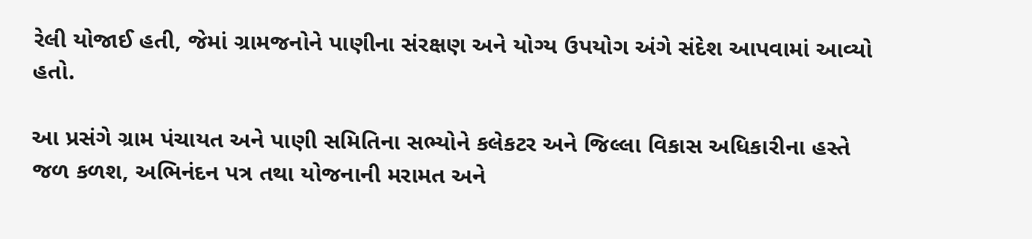રેલી યોજાઈ હતી, જેમાં ગ્રામજનોને પાણીના સંરક્ષણ અને યોગ્ય ઉપયોગ અંગે સંદેશ આપવામાં આવ્યો હતો.

આ પ્રસંગે ગ્રામ પંચાયત અને પાણી સમિતિના સભ્યોને કલેકટર અને જિલ્લા વિકાસ અધિકારીના હસ્તે જળ કળશ, અભિનંદન પત્ર તથા યોજનાની મરામત અને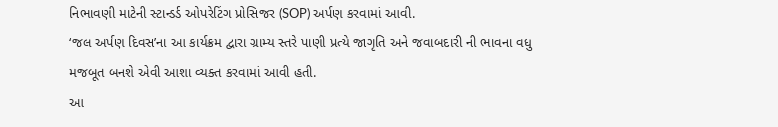નિભાવણી માટેની સ્ટાન્ડર્ડ ઓપરેટિંગ પ્રોસિજર (SOP) અર્પણ કરવામાં આવી.
‘જલ અર્પણ દિવસ’ના આ કાર્યક્રમ દ્વારા ગ્રામ્ય સ્તરે પાણી પ્રત્યે જાગૃતિ અને જવાબદારી ની ભાવના વધુ મજબૂત બનશે એવી આશા વ્યક્ત કરવામાં આવી હતી.
આ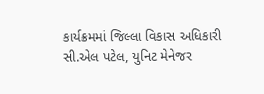કાર્યક્રમમાં જિલ્લા વિકાસ અધિકારી સી.એલ પટેલ, યુનિટ મેનેજર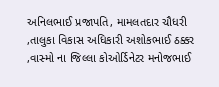અનિલભાઈ પ્રજાપતિ, મામલતદાર ચૌધરી ,તાલુકા વિકાસ અધિકારી અશોકભાઈ ઠક્કર ,વાસ્મો ના જિલ્લા કોઓર્ડિનેટર મનોજભાઈ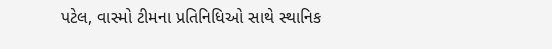પટેલ, વાસ્મો ટીમના પ્રતિનિધિઓ સાથે સ્થાનિક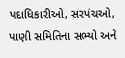પદાધિકારીઓ, સરપંચઓ, પાણી સમિતિના સભ્યો અને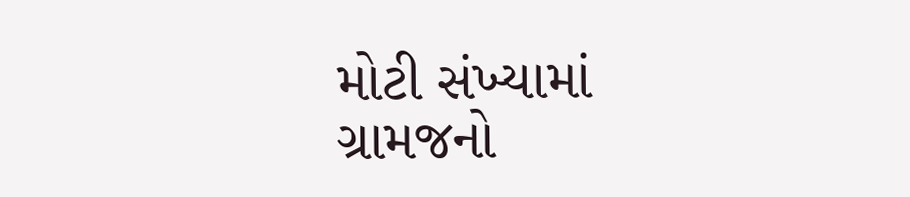મોટી સંખ્યામાં ગ્રામજનો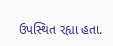ઉપસ્થિત રહ્યા હતા.